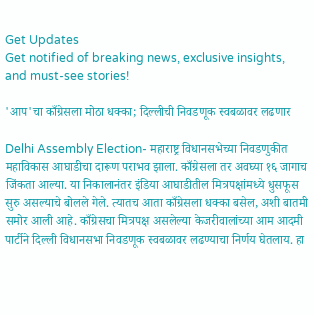Get Updates
Get notified of breaking news, exclusive insights, and must-see stories!

'आप'चा काँग्रेसला मोठा धक्का; दिल्लीची निवडणूक स्वबळावर लढणार

Delhi Assembly Election- महाराष्ट्र विधानसभेच्या निवडणुकीत महाविकास आघाडीचा दारूण पराभव झाला. काँग्रेसला तर अवघ्या १६ जागाच जिंकता आल्या. या निकालानंतर इंडिया आघाडीतील मित्रपक्षांमध्ये धुसफूस सुरु असल्याचे बोलले गेले. त्यातच आता काँग्रेसला धक्का बसेल, अशी बातमी समोर आली आहे. काँग्रेसचा मित्रपक्ष असलेल्या केजरीवालांच्या आम आदमी पार्टीने दिल्ली विधानसभा निवडणूक स्वबळावर लढण्याचा निर्णय घेतलाय. हा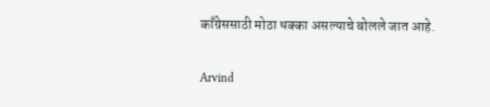काँग्रेससाठी मोठा धक्का असल्याचे बोलले जात आहे.

Arvind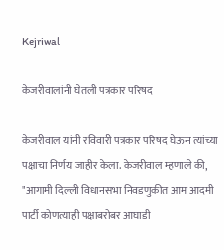Kejriwal

केजरीवालांनी घेतली पत्रकार परिषद

केजरीवाल यांनी रविवारी पत्रकार परिषद घेऊन त्यांच्या पक्षाचा निर्णय जाहीर केला. केजरीवाल म्हणाले की, "आगामी दिल्ली विधानसभा निवडणुकीत आम आदमी पार्टी कोणत्याही पक्षाबरोबर आघाडी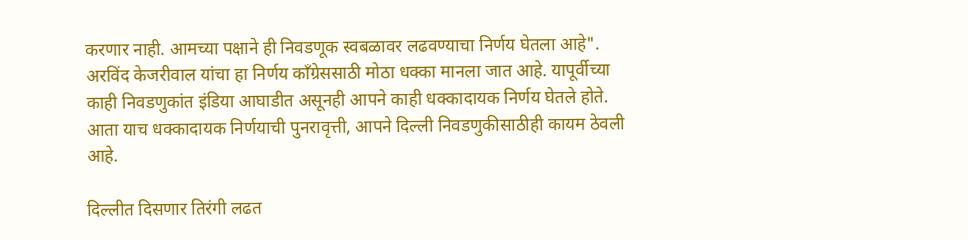करणार नाही. आमच्या पक्षाने ही निवडणूक स्वबळावर लढवण्याचा निर्णय घेतला आहे". अरविंद केजरीवाल यांचा हा निर्णय काँग्रेससाठी मोठा धक्का मानला जात आहे. यापूर्वीच्या काही निवडणुकांत इंडिया आघाडीत असूनही आपने काही धक्कादायक निर्णय घेतले होते. आता याच धक्कादायक निर्णयाची पुनरावृत्ती, आपने दिल्ली निवडणुकीसाठीही कायम ठेवली आहे.

दिल्लीत दिसणार तिरंगी लढत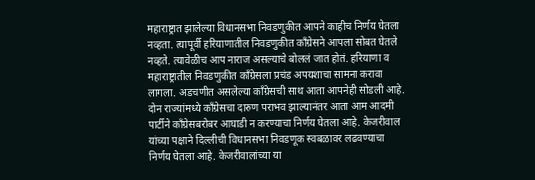महाराष्ट्रात झालेल्या विधानसभा निवडणुकीत आपने काहीच निर्णय घेतला नव्हता. त्यापूर्वी हरियाणातील निवडणुकीत काँग्रेसने आपला सोबत घेतले नव्हते. त्यावेळीच आप नाराज असल्याचे बोललं जात होतं. हरियाणा व महाराष्ट्रातील निवडणुकीत काँग्रेसला प्रचंड अपयशाचा सामना करावा लागला. अडचणीत असलेल्या काँग्रेसची साथ आता आपनेही सोडली आहे. दोन राज्यांमध्ये काँग्रेसचा दारुण पराभव झाल्यानंतर आता आम आदमी पार्टीने काँग्रेसबरोबर आघाडी न करण्याचा निर्णय घेतला आहे. केजरीवाल यांच्या पक्षाने दिल्लीची विधानसभा निवडणूक स्वबळावर लढवण्याचा निर्णय घेतला आहे. केजरीवालांच्या या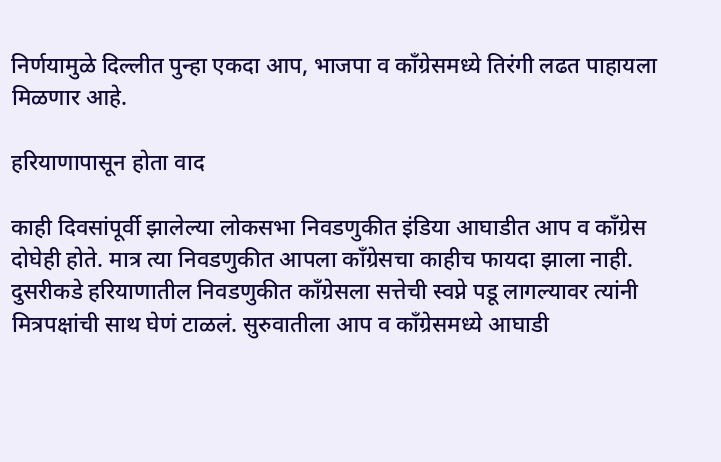निर्णयामुळे दिल्लीत पुन्हा एकदा आप, भाजपा व काँग्रेसमध्ये तिरंगी लढत पाहायला मिळणार आहे.

हरियाणापासून होता वाद

काही दिवसांपूर्वी झालेल्या लोकसभा निवडणुकीत इंडिया आघाडीत आप व काँग्रेस दोघेही होते. मात्र त्या निवडणुकीत आपला काँग्रेसचा काहीच फायदा झाला नाही. दुसरीकडे हरियाणातील निवडणुकीत काँग्रेसला सत्तेची स्वप्ने पडू लागल्यावर त्यांनी मित्रपक्षांची साथ घेणं टाळलं. सुरुवातीला आप व काँग्रेसमध्ये आघाडी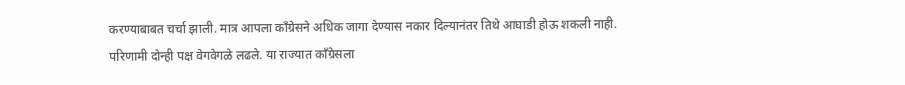करण्याबाबत चर्चा झाली. मात्र आपला काँग्रेसने अधिक जागा देण्यास नकार दिल्यानंतर तिथे आघाडी होऊ शकली नाही. परिणामी दोन्ही पक्ष वेगवेगळे लढले. या राज्यात काँग्रेसला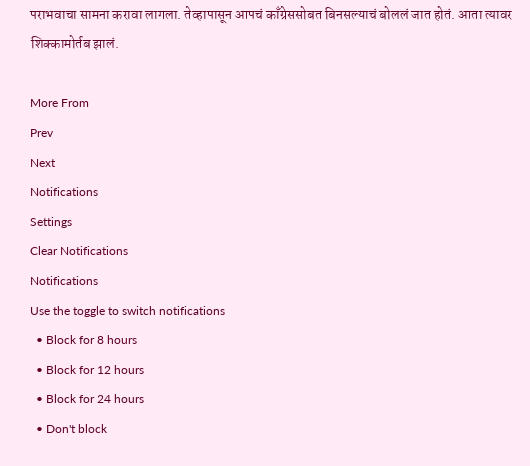पराभवाचा सामना करावा लागला. तेव्हापासून आपचं काँग्रेससोबत बिनसल्याचं बोललं जात होतं. आता त्यावर शिक्कामोर्तब झालं.

More From
Prev
Next
Notifications
Settings
Clear Notifications
Notifications
Use the toggle to switch notifications
  • Block for 8 hours
  • Block for 12 hours
  • Block for 24 hours
  • Don't block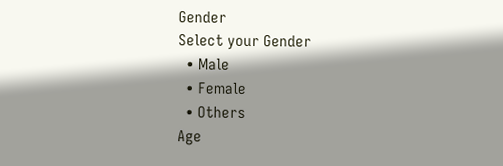Gender
Select your Gender
  • Male
  • Female
  • Others
Age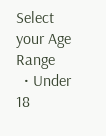Select your Age Range
  • Under 18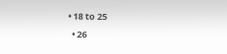• 18 to 25
  • 26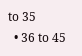to 35
  • 36 to 45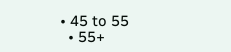• 45 to 55
  • 55+